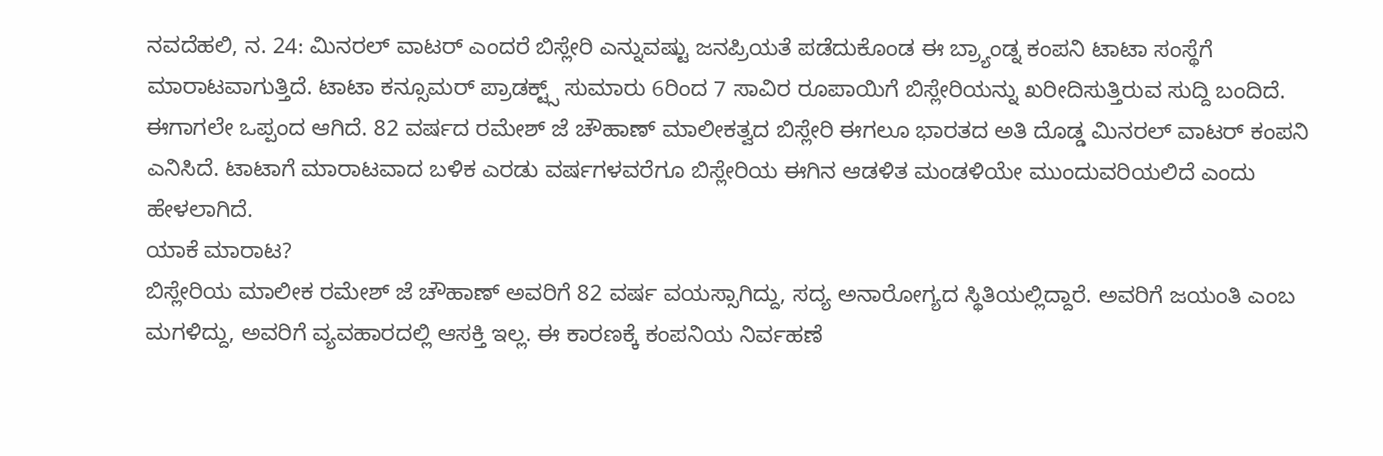ನವದೆಹಲಿ, ನ. 24: ಮಿನರಲ್ ವಾಟರ್ ಎಂದರೆ ಬಿಸ್ಲೇರಿ ಎನ್ನುವಷ್ಟು ಜನಪ್ರಿಯತೆ ಪಡೆದುಕೊಂಡ ಈ ಬ್ರ್ಯಾಂಡ್ನ ಕಂಪನಿ ಟಾಟಾ ಸಂಸ್ಥೆಗೆ ಮಾರಾಟವಾಗುತ್ತಿದೆ. ಟಾಟಾ ಕನ್ಸೂಮರ್ ಪ್ರಾಡಕ್ಟ್ಸ್ ಸುಮಾರು 6ರಿಂದ 7 ಸಾವಿರ ರೂಪಾಯಿಗೆ ಬಿಸ್ಲೇರಿಯನ್ನು ಖರೀದಿಸುತ್ತಿರುವ ಸುದ್ದಿ ಬಂದಿದೆ. ಈಗಾಗಲೇ ಒಪ್ಪಂದ ಆಗಿದೆ. 82 ವರ್ಷದ ರಮೇಶ್ ಜೆ ಚೌಹಾಣ್ ಮಾಲೀಕತ್ವದ ಬಿಸ್ಲೇರಿ ಈಗಲೂ ಭಾರತದ ಅತಿ ದೊಡ್ಡ ಮಿನರಲ್ ವಾಟರ್ ಕಂಪನಿ ಎನಿಸಿದೆ. ಟಾಟಾಗೆ ಮಾರಾಟವಾದ ಬಳಿಕ ಎರಡು ವರ್ಷಗಳವರೆಗೂ ಬಿಸ್ಲೇರಿಯ ಈಗಿನ ಆಡಳಿತ ಮಂಡಳಿಯೇ ಮುಂದುವರಿಯಲಿದೆ ಎಂದು ಹೇಳಲಾಗಿದೆ.
ಯಾಕೆ ಮಾರಾಟ?
ಬಿಸ್ಲೇರಿಯ ಮಾಲೀಕ ರಮೇಶ್ ಜೆ ಚೌಹಾಣ್ ಅವರಿಗೆ 82 ವರ್ಷ ವಯಸ್ಸಾಗಿದ್ದು, ಸದ್ಯ ಅನಾರೋಗ್ಯದ ಸ್ಥಿತಿಯಲ್ಲಿದ್ದಾರೆ. ಅವರಿಗೆ ಜಯಂತಿ ಎಂಬ ಮಗಳಿದ್ದು, ಅವರಿಗೆ ವ್ಯವಹಾರದಲ್ಲಿ ಆಸಕ್ತಿ ಇಲ್ಲ. ಈ ಕಾರಣಕ್ಕೆ ಕಂಪನಿಯ ನಿರ್ವಹಣೆ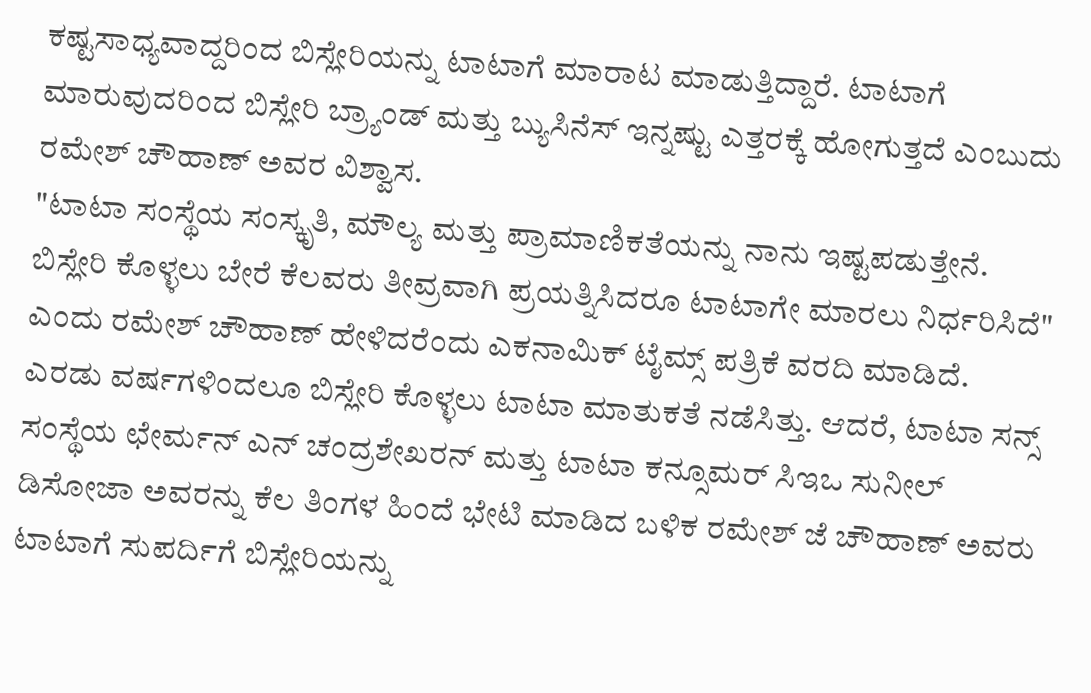ಕಷ್ಟಸಾಧ್ಯವಾದ್ದರಿಂದ ಬಿಸ್ಲೇರಿಯನ್ನು ಟಾಟಾಗೆ ಮಾರಾಟ ಮಾಡುತ್ತಿದ್ದಾರೆ. ಟಾಟಾಗೆ ಮಾರುವುದರಿಂದ ಬಿಸ್ಲೇರಿ ಬ್ರ್ಯಾಂಡ್ ಮತ್ತು ಬ್ಯುಸಿನೆಸ್ ಇನ್ನಷ್ಟು ಎತ್ತರಕ್ಕೆ ಹೋಗುತ್ತದೆ ಎಂಬುದು ರಮೇಶ್ ಚೌಹಾಣ್ ಅವರ ವಿಶ್ವಾಸ.
"ಟಾಟಾ ಸಂಸ್ಥೆಯ ಸಂಸ್ಕೃತಿ, ಮೌಲ್ಯ ಮತ್ತು ಪ್ರಾಮಾಣಿಕತೆಯನ್ನು ನಾನು ಇಷ್ಟಪಡುತ್ತೇನೆ. ಬಿಸ್ಲೇರಿ ಕೊಳ್ಳಲು ಬೇರೆ ಕೆಲವರು ತೀವ್ರವಾಗಿ ಪ್ರಯತ್ನಿಸಿದರೂ ಟಾಟಾಗೇ ಮಾರಲು ನಿರ್ಧರಿಸಿದೆ" ಎಂದು ರಮೇಶ್ ಚೌಹಾಣ್ ಹೇಳಿದರೆಂದು ಎಕನಾಮಿಕ್ ಟೈಮ್ಸ್ ಪತ್ರಿಕೆ ವರದಿ ಮಾಡಿದೆ.
ಎರಡು ವರ್ಷಗಳಿಂದಲೂ ಬಿಸ್ಲೇರಿ ಕೊಳ್ಳಲು ಟಾಟಾ ಮಾತುಕತೆ ನಡೆಸಿತ್ತು. ಆದರೆ, ಟಾಟಾ ಸನ್ಸ್ ಸಂಸ್ಥೆಯ ಛೇರ್ಮನ್ ಎನ್ ಚಂದ್ರಶೇಖರನ್ ಮತ್ತು ಟಾಟಾ ಕನ್ಸೂಮರ್ ಸಿಇಒ ಸುನೀಲ್ ಡಿಸೋಜಾ ಅವರನ್ನು ಕೆಲ ತಿಂಗಳ ಹಿಂದೆ ಭೇಟಿ ಮಾಡಿದ ಬಳಿಕ ರಮೇಶ್ ಜೆ ಚೌಹಾಣ್ ಅವರು ಟಾಟಾಗೆ ಸುಪರ್ದಿಗೆ ಬಿಸ್ಲೇರಿಯನ್ನು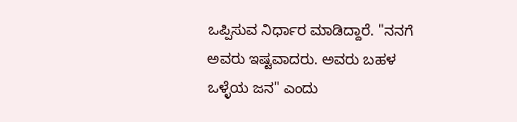ಒಪ್ಪಿಸುವ ನಿರ್ಧಾರ ಮಾಡಿದ್ದಾರೆ. "ನನಗೆ ಅವರು ಇಷ್ಟವಾದರು. ಅವರು ಬಹಳ ಒಳ್ಳೆಯ ಜನ" ಎಂದು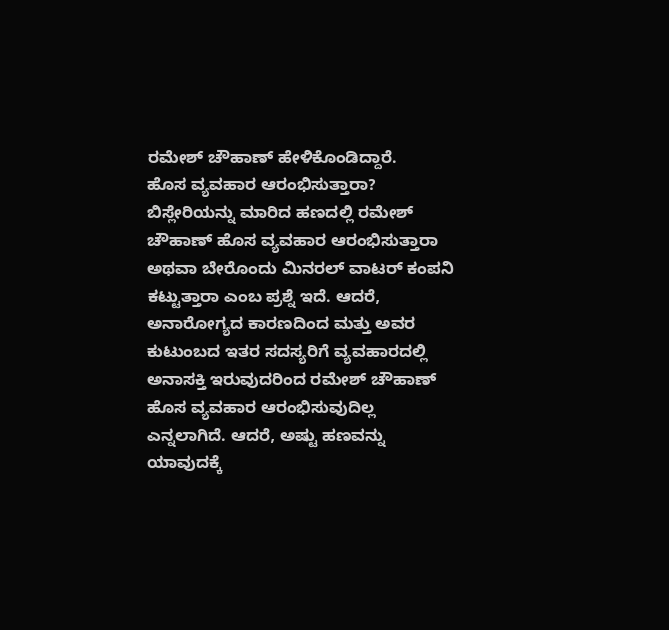ರಮೇಶ್ ಚೌಹಾಣ್ ಹೇಳಿಕೊಂಡಿದ್ದಾರೆ.
ಹೊಸ ವ್ಯವಹಾರ ಆರಂಭಿಸುತ್ತಾರಾ?
ಬಿಸ್ಲೇರಿಯನ್ನು ಮಾರಿದ ಹಣದಲ್ಲಿ ರಮೇಶ್ ಚೌಹಾಣ್ ಹೊಸ ವ್ಯವಹಾರ ಆರಂಭಿಸುತ್ತಾರಾ ಅಥವಾ ಬೇರೊಂದು ಮಿನರಲ್ ವಾಟರ್ ಕಂಪನಿ ಕಟ್ಟುತ್ತಾರಾ ಎಂಬ ಪ್ರಶ್ನೆ ಇದೆ. ಆದರೆ, ಅನಾರೋಗ್ಯದ ಕಾರಣದಿಂದ ಮತ್ತು ಅವರ ಕುಟುಂಬದ ಇತರ ಸದಸ್ಯರಿಗೆ ವ್ಯವಹಾರದಲ್ಲಿ ಅನಾಸಕ್ತಿ ಇರುವುದರಿಂದ ರಮೇಶ್ ಚೌಹಾಣ್ ಹೊಸ ವ್ಯವಹಾರ ಆರಂಭಿಸುವುದಿಲ್ಲ ಎನ್ನಲಾಗಿದೆ. ಆದರೆ, ಅಷ್ಟು ಹಣವನ್ನು ಯಾವುದಕ್ಕೆ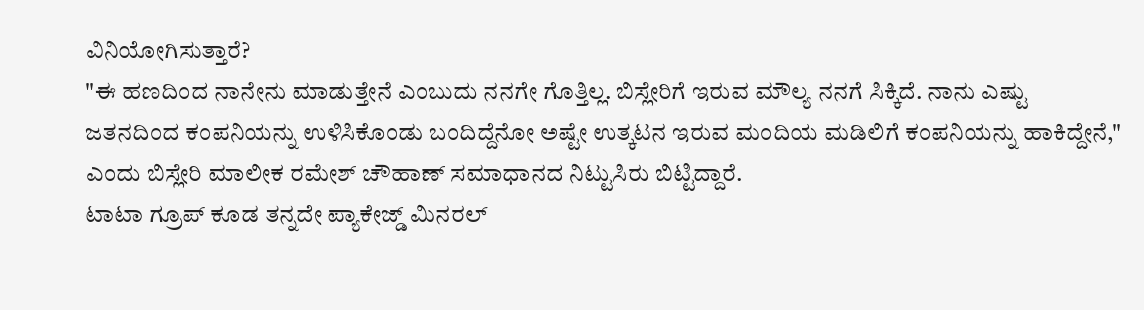ವಿನಿಯೋಗಿಸುತ್ತಾರೆ?
"ಈ ಹಣದಿಂದ ನಾನೇನು ಮಾಡುತ್ತೇನೆ ಎಂಬುದು ನನಗೇ ಗೊತ್ತಿಲ್ಲ. ಬಿಸ್ಲೇರಿಗೆ ಇರುವ ಮೌಲ್ಯ ನನಗೆ ಸಿಕ್ಕಿದೆ. ನಾನು ಎಷ್ಟು ಜತನದಿಂದ ಕಂಪನಿಯನ್ನು ಉಳಿಸಿಕೊಂಡು ಬಂದಿದ್ದೆನೋ ಅಷ್ಟೇ ಉತ್ಕಟನ ಇರುವ ಮಂದಿಯ ಮಡಿಲಿಗೆ ಕಂಪನಿಯನ್ನು ಹಾಕಿದ್ದೇನೆ," ಎಂದು ಬಿಸ್ಲೇರಿ ಮಾಲೀಕ ರಮೇಶ್ ಚೌಹಾಣ್ ಸಮಾಧಾನದ ನಿಟ್ಟುಸಿರು ಬಿಟ್ಟಿದ್ದಾರೆ.
ಟಾಟಾ ಗ್ರೂಪ್ ಕೂಡ ತನ್ನದೇ ಪ್ಯಾಕೇಜ್ಡ್ ಮಿನರಲ್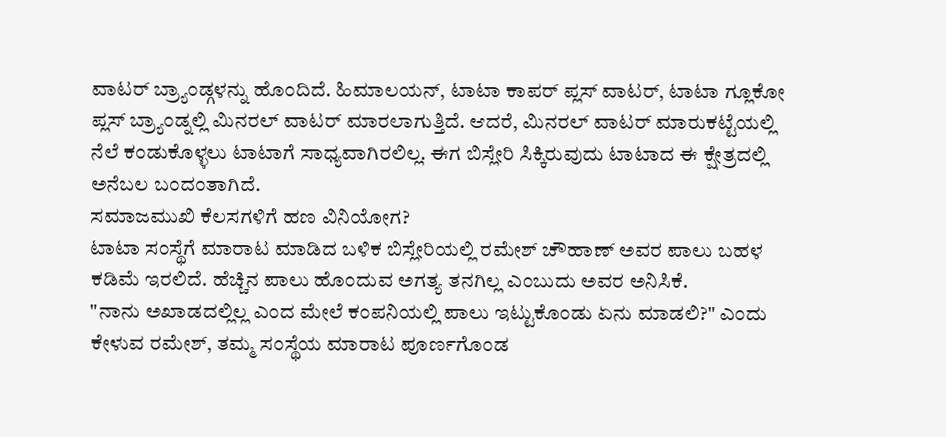ವಾಟರ್ ಬ್ರ್ಯಾಂಡ್ಗಳನ್ನು ಹೊಂದಿದೆ. ಹಿಮಾಲಯನ್, ಟಾಟಾ ಕಾಪರ್ ಪ್ಲಸ್ ವಾಟರ್, ಟಾಟಾ ಗ್ಲೂಕೋ ಪ್ಲಸ್ ಬ್ರ್ಯಾಂಡ್ನಲ್ಲಿ ಮಿನರಲ್ ವಾಟರ್ ಮಾರಲಾಗುತ್ತಿದೆ. ಆದರೆ, ಮಿನರಲ್ ವಾಟರ್ ಮಾರುಕಟ್ಟೆಯಲ್ಲಿ ನೆಲೆ ಕಂಡುಕೊಳ್ಳಲು ಟಾಟಾಗೆ ಸಾಧ್ಯವಾಗಿರಲಿಲ್ಲ. ಈಗ ಬಿಸ್ಲೇರಿ ಸಿಕ್ಕಿರುವುದು ಟಾಟಾದ ಈ ಕ್ಷೇತ್ರದಲ್ಲಿ ಅನೆಬಲ ಬಂದಂತಾಗಿದೆ.
ಸಮಾಜಮುಖಿ ಕೆಲಸಗಳಿಗೆ ಹಣ ವಿನಿಯೋಗ?
ಟಾಟಾ ಸಂಸ್ಥೆಗೆ ಮಾರಾಟ ಮಾಡಿದ ಬಳಿಕ ಬಿಸ್ಲೇರಿಯಲ್ಲಿ ರಮೇಶ್ ಚೌಹಾಣ್ ಅವರ ಪಾಲು ಬಹಳ ಕಡಿಮೆ ಇರಲಿದೆ. ಹೆಚ್ಚಿನ ಪಾಲು ಹೊಂದುವ ಅಗತ್ಯ ತನಗಿಲ್ಲ ಎಂಬುದು ಅವರ ಅನಿಸಿಕೆ.
"ನಾನು ಅಖಾಡದಲ್ಲಿಲ್ಲ ಎಂದ ಮೇಲೆ ಕಂಪನಿಯಲ್ಲಿ ಪಾಲು ಇಟ್ಟುಕೊಂಡು ಏನು ಮಾಡಲಿ?" ಎಂದು ಕೇಳುವ ರಮೇಶ್, ತಮ್ಮ ಸಂಸ್ಥೆಯ ಮಾರಾಟ ಪೂರ್ಣಗೊಂಡ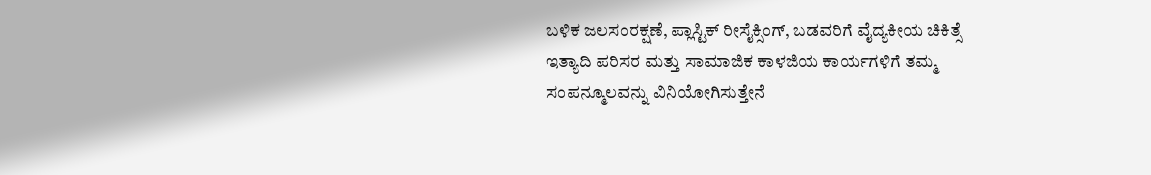ಬಳಿಕ ಜಲಸಂರಕ್ಷಣೆ, ಪ್ಲಾಸ್ಟಿಕ್ ರೀಸೈಕ್ಸಿಂಗ್, ಬಡವರಿಗೆ ವೈದ್ಯಕೀಯ ಚಿಕಿತ್ಸೆ ಇತ್ಯಾದಿ ಪರಿಸರ ಮತ್ತು ಸಾಮಾಜಿಕ ಕಾಳಜಿಯ ಕಾರ್ಯಗಳಿಗೆ ತಮ್ಮ ಸಂಪನ್ಮೂಲವನ್ನು ವಿನಿಯೋಗಿಸುತ್ತೇನೆ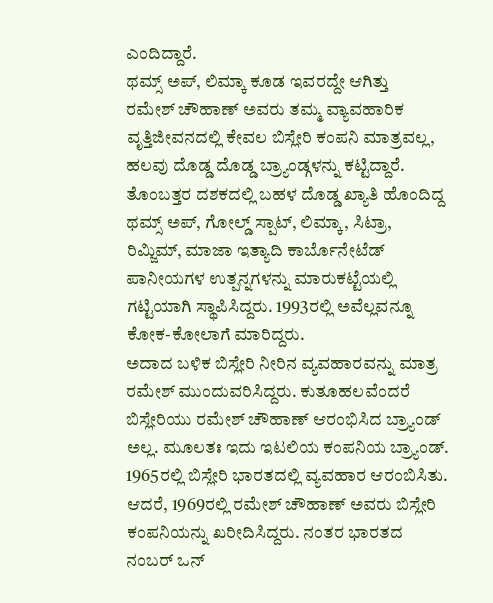ಎಂದಿದ್ದಾರೆ.
ಥಮ್ಸ್ ಅಪ್, ಲಿಮ್ಕಾ ಕೂಡ ಇವರದ್ದೇ ಆಗಿತ್ತು
ರಮೇಶ್ ಚೌಹಾಣ್ ಅವರು ತಮ್ಮ ವ್ಯಾವಹಾರಿಕ ವೃತ್ತಿಜೀವನದಲ್ಲಿ ಕೇವಲ ಬಿಸ್ಲೇರಿ ಕಂಪನಿ ಮಾತ್ರವಲ್ಲ, ಹಲವು ದೊಡ್ಡ ದೊಡ್ಡ ಬ್ರ್ಯಾಂಡ್ಗಳನ್ನು ಕಟ್ಟಿದ್ದಾರೆ. ತೊಂಬತ್ತರ ದಶಕದಲ್ಲಿ ಬಹಳ ದೊಡ್ಡ ಖ್ಯಾತಿ ಹೊಂದಿದ್ದ ಥಮ್ಸ್ ಅಪ್, ಗೋಲ್ಡ್ ಸ್ಪಾಟ್, ಲಿಮ್ಕಾ, ಸಿಟ್ರಾ, ರಿಮ್ಜಿಮ್, ಮಾಜಾ ಇತ್ಯಾದಿ ಕಾರ್ಬೊನೇಟೆಡ್ ಪಾನೀಯಗಳ ಉತ್ಪನ್ನಗಳನ್ನು ಮಾರುಕಟ್ಟೆಯಲ್ಲಿ ಗಟ್ಟಿಯಾಗಿ ಸ್ಥಾಪಿಸಿದ್ದರು. 1993ರಲ್ಲಿ ಅವೆಲ್ಲವನ್ನೂ ಕೋಕ-ಕೋಲಾಗೆ ಮಾರಿದ್ದರು.
ಅದಾದ ಬಳಿಕ ಬಿಸ್ಲೇರಿ ನೀರಿನ ವ್ಯವಹಾರವನ್ನು ಮಾತ್ರ ರಮೇಶ್ ಮುಂದುವರಿಸಿದ್ದರು. ಕುತೂಹಲವೆಂದರೆ ಬಿಸ್ಲೇರಿಯು ರಮೇಶ್ ಚೌಹಾಣ್ ಆರಂಭಿಸಿದ ಬ್ರ್ಯಾಂಡ್ ಅಲ್ಲ. ಮೂಲತಃ ಇದು ಇಟಲಿಯ ಕಂಪನಿಯ ಬ್ರ್ಯಾಂಡ್. 1965ರಲ್ಲಿ ಬಿಸ್ಲೇರಿ ಭಾರತದಲ್ಲಿ ವ್ಯವಹಾರ ಆರಂಬಿಸಿತು. ಆದರೆ, 1969ರಲ್ಲಿ ರಮೇಶ್ ಚೌಹಾಣ್ ಅವರು ಬಿಸ್ಲೇರಿ ಕಂಪನಿಯನ್ನು ಖರೀದಿಸಿದ್ದರು. ನಂತರ ಭಾರತದ ನಂಬರ್ ಒನ್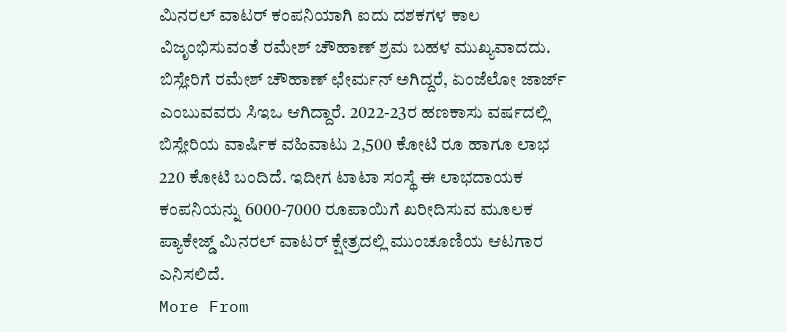ಮಿನರಲ್ ವಾಟರ್ ಕಂಪನಿಯಾಗಿ ಐದು ದಶಕಗಳ ಕಾಲ ವಿಜೃಂಭಿಸುವಂತೆ ರಮೇಶ್ ಚೌಹಾಣ್ ಶ್ರಮ ಬಹಳ ಮುಖ್ಯವಾದದು.
ಬಿಸ್ಲೇರಿಗೆ ರಮೇಶ್ ಚೌಹಾಣ್ ಛೇರ್ಮನ್ ಅಗಿದ್ದರೆ, ಏಂಜೆಲೋ ಜಾರ್ಜ್ ಎಂಬುವವರು ಸಿಇಒ ಆಗಿದ್ದಾರೆ. 2022-23ರ ಹಣಕಾಸು ವರ್ಷದಲ್ಲಿ ಬಿಸ್ಲೇರಿಯ ವಾರ್ಷಿಕ ವಹಿವಾಟು 2,500 ಕೋಟಿ ರೂ ಹಾಗೂ ಲಾಭ 220 ಕೋಟಿ ಬಂದಿದೆ. ಇದೀಗ ಟಾಟಾ ಸಂಸ್ಥೆ ಈ ಲಾಭದಾಯಕ ಕಂಪನಿಯನ್ನು 6000-7000 ರೂಪಾಯಿಗೆ ಖರೀದಿಸುವ ಮೂಲಕ ಪ್ಯಾಕೇಜ್ಡ್ ಮಿನರಲ್ ವಾಟರ್ ಕ್ಷೇತ್ರದಲ್ಲಿ ಮುಂಚೂಣಿಯ ಆಟಗಾರ ಎನಿಸಲಿದೆ.
More From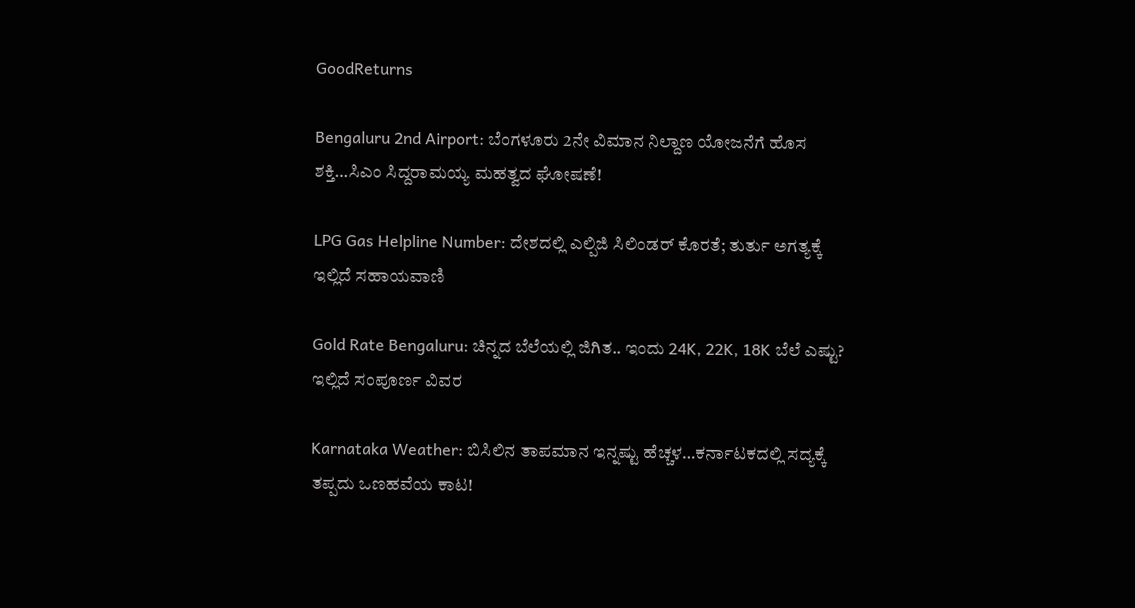GoodReturns

Bengaluru 2nd Airport: ಬೆಂಗಳೂರು 2ನೇ ವಿಮಾನ ನಿಲ್ದಾಣ ಯೋಜನೆಗೆ ಹೊಸ ಶಕ್ತಿ…ಸಿಎಂ ಸಿದ್ದರಾಮಯ್ಯ ಮಹತ್ವದ ಘೋಷಣೆ!

LPG Gas Helpline Number: ದೇಶದಲ್ಲಿ ಎಲ್ಪಿಜಿ ಸಿಲಿಂಡರ್ ಕೊರತೆ; ತುರ್ತು ಅಗತ್ಯಕ್ಕೆ ಇಲ್ಲಿದೆ ಸಹಾಯವಾಣಿ

Gold Rate Bengaluru: ಚಿನ್ನದ ಬೆಲೆಯಲ್ಲಿ ಜಿಗಿತ.. ಇಂದು 24K, 22K, 18K ಬೆಲೆ ಎಷ್ಟು? ಇಲ್ಲಿದೆ ಸಂಪೂರ್ಣ ವಿವರ

Karnataka Weather: ಬಿಸಿಲಿನ ತಾಪಮಾನ ಇನ್ನಷ್ಟು ಹೆಚ್ಚಳ…ಕರ್ನಾಟಕದಲ್ಲಿ ಸದ್ಯಕ್ಕೆ ತಪ್ಪದು ಒಣಹವೆಯ ಕಾಟ!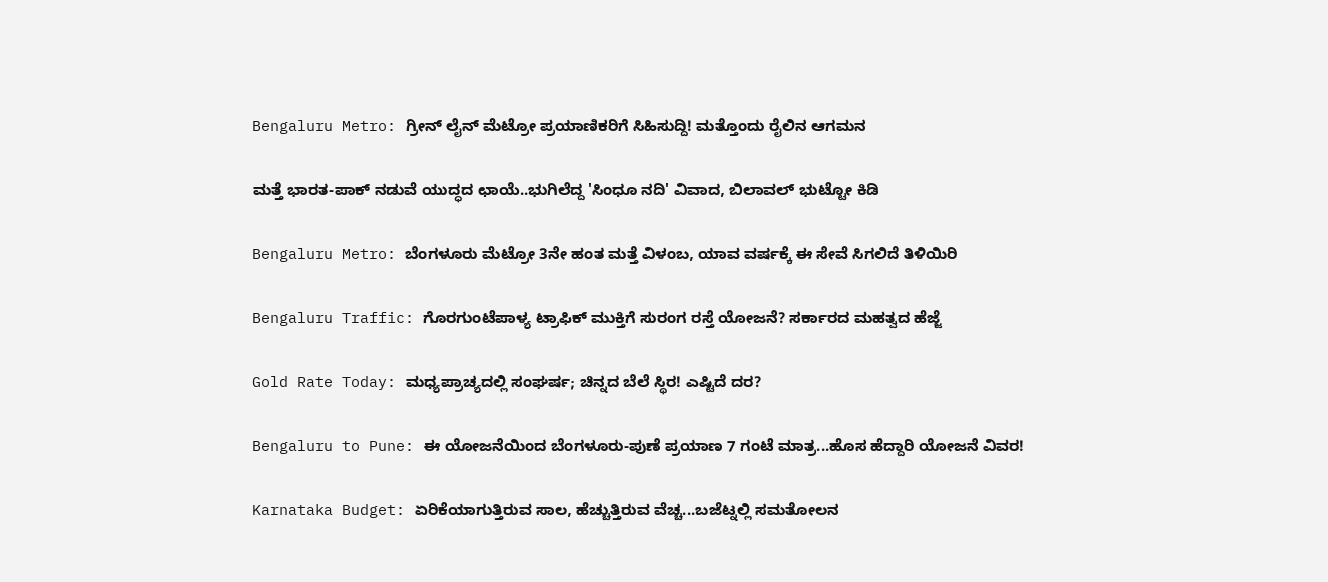Bengaluru Metro: ಗ್ರೀನ್ ಲೈನ್ ಮೆಟ್ರೋ ಪ್ರಯಾಣಿಕರಿಗೆ ಸಿಹಿಸುದ್ದಿ! ಮತ್ತೊಂದು ರೈಲಿನ ಆಗಮನ

ಮತ್ತೆ ಭಾರತ-ಪಾಕ್ ನಡುವೆ ಯುದ್ಧದ ಛಾಯೆ..ಭುಗಿಲೆದ್ದ 'ಸಿಂಧೂ ನದಿ' ವಿವಾದ, ಬಿಲಾವಲ್ ಭುಟ್ಟೋ ಕಿಡಿ

Bengaluru Metro: ಬೆಂಗಳೂರು ಮೆಟ್ರೋ 3ನೇ ಹಂತ ಮತ್ತೆ ವಿಳಂಬ, ಯಾವ ವರ್ಷಕ್ಕೆ ಈ ಸೇವೆ ಸಿಗಲಿದೆ ತಿಳಿಯಿರಿ

Bengaluru Traffic: ಗೊರಗುಂಟೆಪಾಳ್ಯ ಟ್ರಾಫಿಕ್ ಮುಕ್ತಿಗೆ ಸುರಂಗ ರಸ್ತೆ ಯೋಜನೆ? ಸರ್ಕಾರದ ಮಹತ್ವದ ಹೆಜ್ಜೆ

Gold Rate Today: ಮಧ್ಯಪ್ರಾಚ್ಯದಲ್ಲಿ ಸಂಘರ್ಷ; ಚಿನ್ನದ ಬೆಲೆ ಸ್ಥಿರ! ಎಷ್ಟಿದೆ ದರ?

Bengaluru to Pune: ಈ ಯೋಜನೆಯಿಂದ ಬೆಂಗಳೂರು-ಪುಣೆ ಪ್ರಯಾಣ 7 ಗಂಟೆ ಮಾತ್ರ...ಹೊಸ ಹೆದ್ದಾರಿ ಯೋಜನೆ ವಿವರ!

Karnataka Budget: ಏರಿಕೆಯಾಗುತ್ತಿರುವ ಸಾಲ, ಹೆಚ್ಚುತ್ತಿರುವ ವೆಚ್ಚ...ಬಜೆಟ್ನಲ್ಲಿ ಸಮತೋಲನ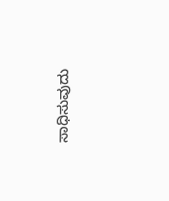ಸಾಧಿಸುವುದು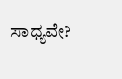ಸಾಧ್ಯವೇ?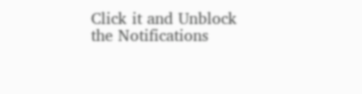Click it and Unblock the Notifications